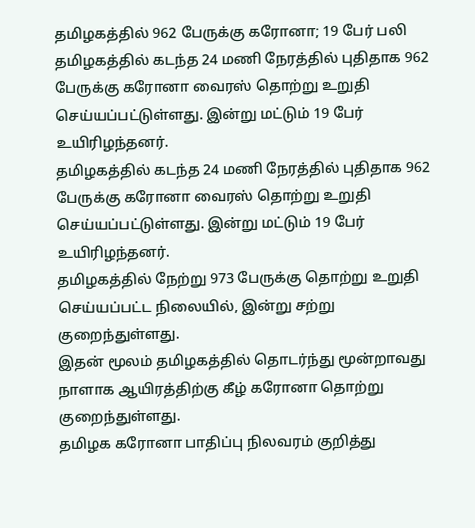தமிழகத்தில் 962 பேருக்கு கரோனா; 19 பேர் பலி
தமிழகத்தில் கடந்த 24 மணி நேரத்தில் புதிதாக 962 பேருக்கு கரோனா வைரஸ் தொற்று உறுதி செய்யப்பட்டுள்ளது. இன்று மட்டும் 19 பேர் உயிரிழந்தனர்.
தமிழகத்தில் கடந்த 24 மணி நேரத்தில் புதிதாக 962 பேருக்கு கரோனா வைரஸ் தொற்று உறுதி செய்யப்பட்டுள்ளது. இன்று மட்டும் 19 பேர் உயிரிழந்தனர்.
தமிழகத்தில் நேற்று 973 பேருக்கு தொற்று உறுதி செய்யப்பட்ட நிலையில், இன்று சற்று குறைந்துள்ளது.
இதன் மூலம் தமிழகத்தில் தொடர்ந்து மூன்றாவது நாளாக ஆயிரத்திற்கு கீழ் கரோனா தொற்று குறைந்துள்ளது.
தமிழக கரோனா பாதிப்பு நிலவரம் குறித்து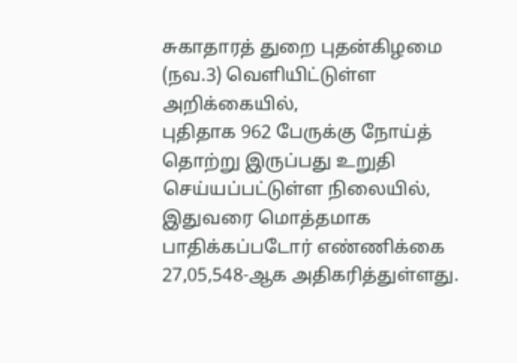சுகாதாரத் துறை புதன்கிழமை (நவ.3) வெளியிட்டுள்ள அறிக்கையில்,
புதிதாக 962 பேருக்கு நோய்த் தொற்று இருப்பது உறுதி செய்யப்பட்டுள்ள நிலையில், இதுவரை மொத்தமாக பாதிக்கப்படோர் எண்ணிக்கை 27,05,548-ஆக அதிகரித்துள்ளது.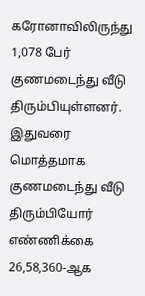கரோனாவிலிருந்து 1,078 பேர் குணமடைந்து வீடு திரும்பியுள்ளனர். இதுவரை மொத்தமாக குணமடைந்து வீடு திரும்பியோர் எண்ணிக்கை 26,58,360-ஆக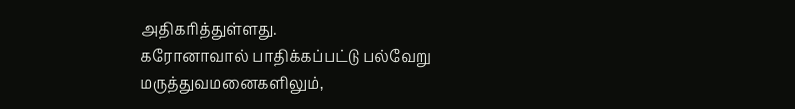அதிகரித்துள்ளது.
கரோனாவால் பாதிக்கப்பட்டு பல்வேறு மருத்துவமனைகளிலும்,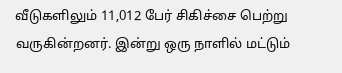வீடுகளிலும் 11,012 பேர் சிகிச்சை பெற்று வருகின்றனர். இன்று ஒரு நாளில் மட்டும்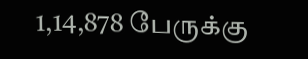1,14,878 பேருக்கு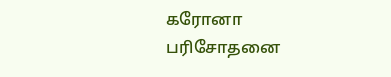கரோனா பரிசோதனை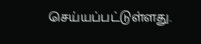செய்யப்பட்டுள்ளது.